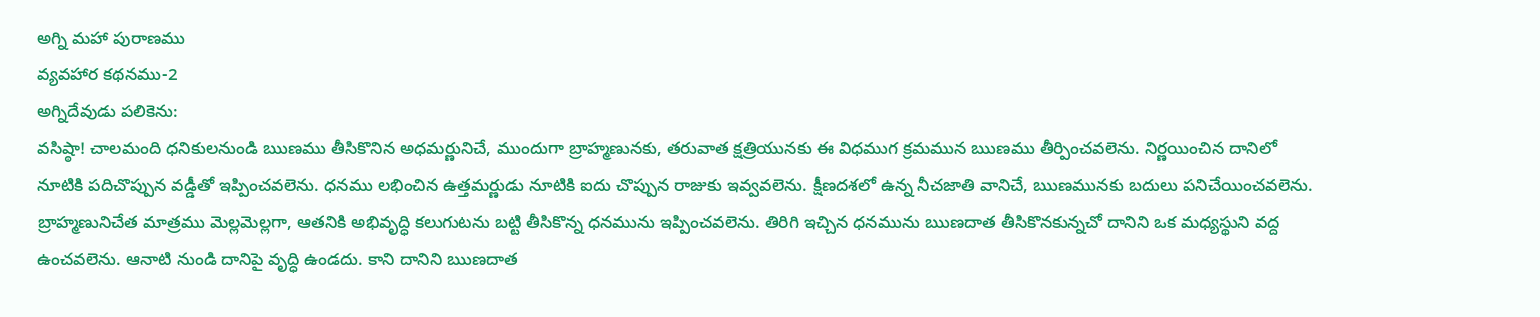అగ్ని మహా పురాణము
వ్యవహార కథనము-2
అగ్నిదేవుడు పలికెను:
వసిష్ఠా! చాలమంది ధనికులనుండి ఋణము తీసికొనిన అధమర్ణునిచే, ముందుగా బ్రాహ్మణునకు, తరువాత క్షత్రియునకు ఈ విధముగ క్రమమున ఋణము తీర్పించవలెను. నిర్ణయించిన దానిలో నూటికి పదిచొప్పున వడ్డీతో ఇప్పించవలెను. ధనము లభించిన ఉత్తమర్ణుడు నూటికి ఐదు చొప్పున రాజుకు ఇవ్వవలెను. క్షీణదశలో ఉన్న నీచజాతి వానిచే, ఋణమునకు బదులు పనిచేయించవలెను. బ్రాహ్మణునిచేత మాత్రము మెల్లమెల్లగా, ఆతనికి అభివృద్ధి కలుగుటను బట్టి తీసికొన్న ధనమును ఇప్పించవలెను. తిరిగి ఇచ్చిన ధనమును ఋణదాత తీసికొనకున్నచో దానిని ఒక మధ్యస్థుని వద్ద ఉంచవలెను. ఆనాటి నుండి దానిపై వృద్ధి ఉండదు. కాని దానిని ఋణదాత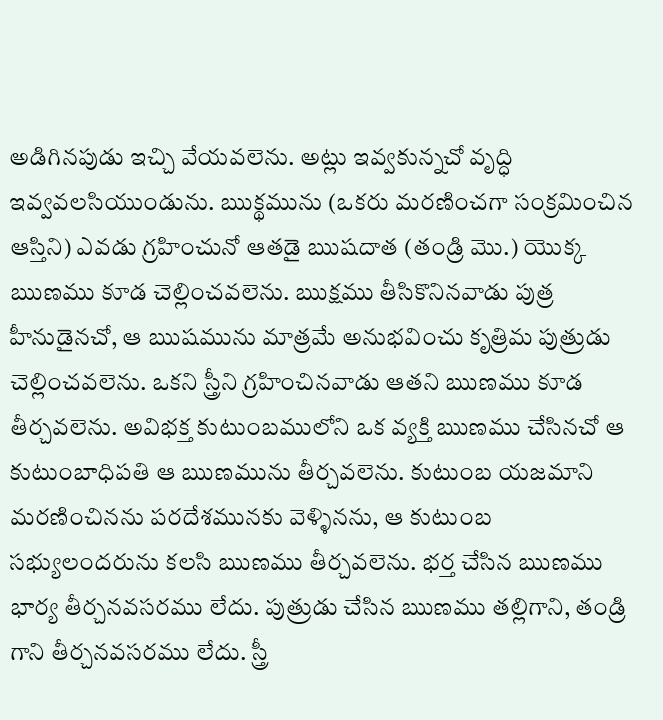అడిగినపుడు ఇచ్చి వేయవలెను. అట్లు ఇవ్వకున్నచో వృద్ధి ఇవ్వవలసియుండును. ఋక్థమును (ఒకరు మరణించగా సంక్రమించిన ఆస్తిని) ఎవడు గ్రహించునో ఆతడై ఋషదాత (తండ్రి మొ.) యొక్క ఋణము కూడ చెల్లించవలెను. ఋక్షము తీసికొనినవాడు పుత్ర హీనుడైనచో, ఆ ఋషమును మాత్రమే అనుభవించు కృత్రిమ పుత్రుడు చెల్లించవలెను. ఒకని స్త్రీని గ్రహించినవాడు ఆతని ఋణము కూడ తీర్చవలెను. అవిభక్త కుటుంబములోని ఒక వ్యక్తి ఋణము చేసినచో ఆ కుటుంబాధిపతి ఆ ఋణమును తీర్చవలెను. కుటుంబ యజమాని మరణించినను పరదేశమునకు వెళ్ళినను, ఆ కుటుంబ సభ్యులందరును కలసి ఋణము తీర్చవలెను. భర్త చేసిన ఋణము భార్య తీర్చనవసరము లేదు. పుత్రుడు చేసిన ఋణము తల్లిగాని, తండ్రి గాని తీర్చనవసరము లేదు. స్త్రీ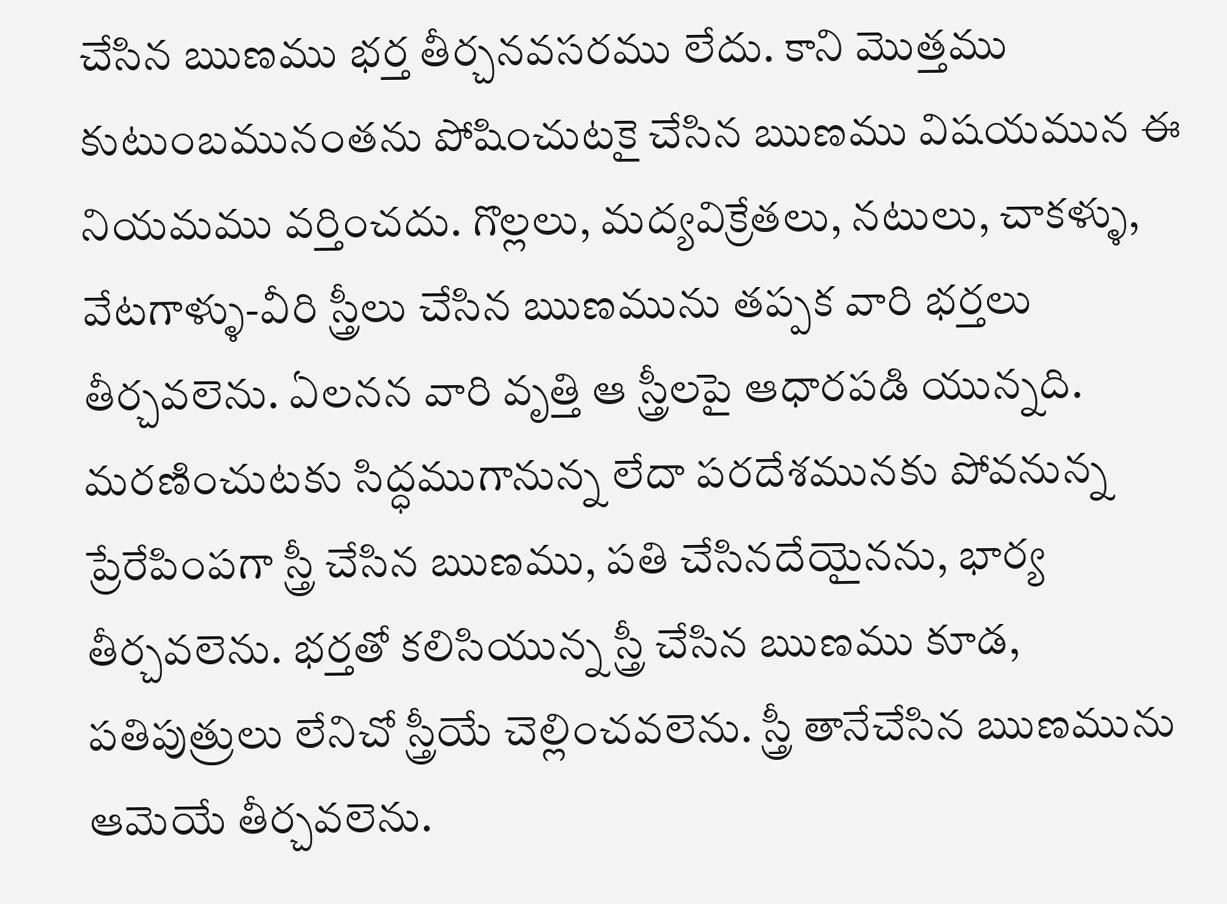చేసిన ఋణము భర్త తీర్చనవసరము లేదు. కాని మొత్తము కుటుంబమునంతను పోషించుటకై చేసిన ఋణము విషయమున ఈ నియమము వర్తించదు. గొల్లలు, మద్యవిక్రేతలు, నటులు, చాకళ్ళు, వేటగాళ్ళు-వీరి స్త్రీలు చేసిన ఋణమును తప్పక వారి భర్తలు తీర్చవలెను. ఏలనన వారి వృత్తి ఆ స్త్రీలపై ఆధారపడి యున్నది. మరణించుటకు సిద్ధముగానున్న లేదా పరదేశమునకు పోవనున్న ప్రేరేపింపగా స్త్రీ చేసిన ఋణము, పతి చేసినదేయైనను, భార్య తీర్చవలెను. భర్తతో కలిసియున్న స్త్రీ చేసిన ఋణము కూడ, పతిపుత్రులు లేనిచో స్త్రీయే చెల్లించవలెను. స్త్రీ తానేచేసిన ఋణమును ఆమెయే తీర్చవలెను.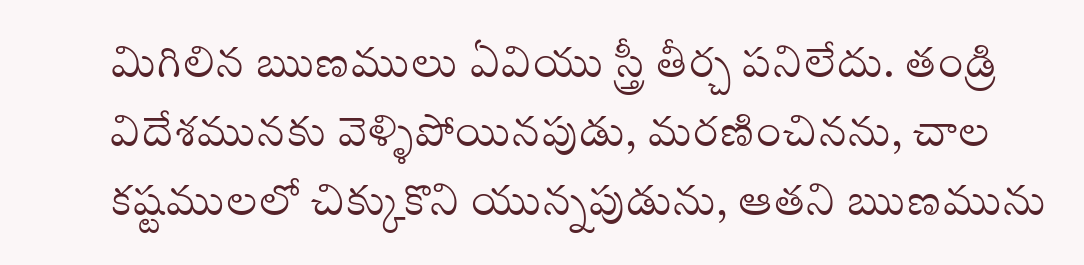మిగిలిన ఋణములు ఏవియు స్త్రీ తీర్చ పనిలేదు. తండ్రి విదేశమునకు వెళ్ళిపోయినపుడు, మరణించినను, చాల కష్టములలో చిక్కుకొని యున్నపుడును, ఆతని ఋణమును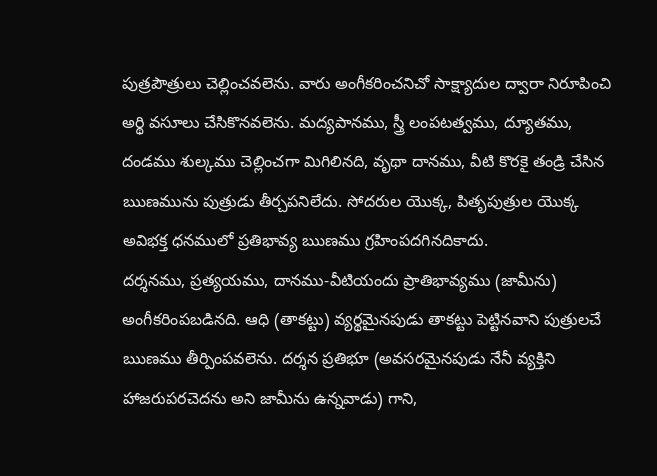పుత్రపౌత్రులు చెల్లించవలెను. వారు అంగీకరించనిచో సాక్ష్యాదుల ద్వారా నిరూపించి అర్థి వసూలు చేసికొనవలెను. మద్యపానము, స్త్రీ లంపటత్వము, ద్యూతము, దండము శుల్కము చెల్లించగా మిగిలినది, వృథా దానము, వీటి కొరకై తండ్రి చేసిన ఋణమును పుత్రుడు తీర్చపనిలేదు. సోదరుల యొక్క, పితృపుత్రుల యొక్క అవిభక్త ధనములో ప్రతిభావ్య ఋణము గ్రహింపదగినదికాదు.
దర్శనము, ప్రత్యయము, దానము-వీటియందు ప్రాతిభావ్యము (జామీను) అంగీకరింపబడినది. ఆధి (తాకట్టు) వ్యర్థమైనపుడు తాకట్టు పెట్టినవాని పుత్రులచే ఋణము తీర్పింపవలెను. దర్శన ప్రతిభూ (అవసరమైనపుడు నేనీ వ్యక్తిని హాజరుపరచెదను అని జామీను ఉన్నవాడు) గాని,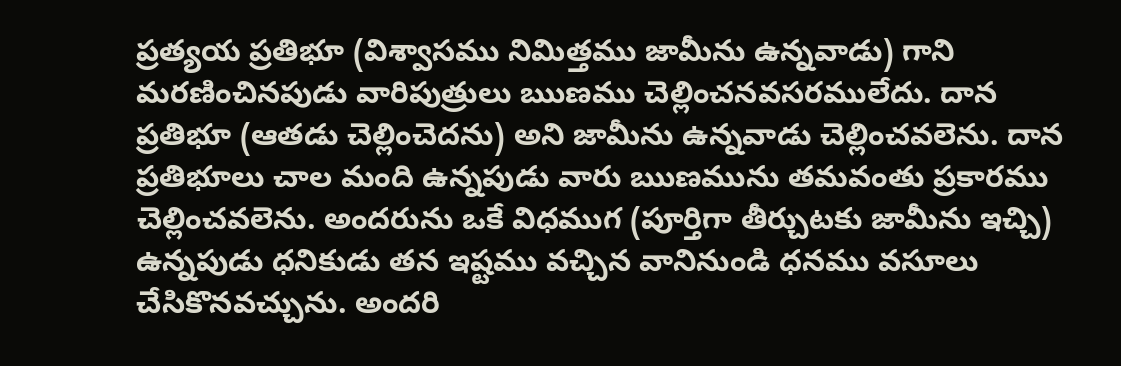ప్రత్యయ ప్రతిభూ (విశ్వాసము నిమిత్తము జామీను ఉన్నవాడు) గాని మరణించినపుడు వారిపుత్రులు ఋణము చెల్లించనవసరములేదు. దాన ప్రతిభూ (ఆతడు చెల్లించెదను) అని జామీను ఉన్నవాడు చెల్లించవలెను. దాన ప్రతిభూలు చాల మంది ఉన్నపుడు వారు ఋణమును తమవంతు ప్రకారము చెల్లించవలెను. అందరును ఒకే విధముగ (పూర్తిగా తీర్చుటకు జామీను ఇచ్చి) ఉన్నపుడు ధనికుడు తన ఇష్టము వచ్చిన వానినుండి ధనము వసూలు చేసికొనవచ్చును. అందరి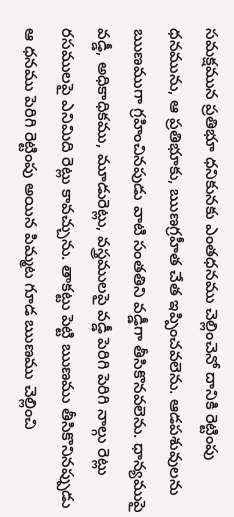సమక్షమున ప్రతిభూ ధనికునకు ఎంతధనము చెల్లించెనో దానికి రెట్టింపు ధనమును, ఆ ప్రతిభూకు, ఋణగ్రహీత చేత ఇప్పించవలెను. ఆడపశువులను ఋణముగా గ్రహించినపుడు వాటి సంతతిని వడ్డీగా తీసికొనవలెను. ధాన్యముపై వడ్డీ, అధికాధికము, మూడురెట్లు, వస్త్రములపై వడ్డీ పెరిగి పెరిగి నాల్గు రెట్లు రసములపై ఎనిమిది రెట్లు కావచ్చును. తాకట్టు పెట్టి ఋణము తీసికొనినప్పుడు ఆ ధనము పెరిగి రెట్టింపు అయిన పిమ్మట గూడ ఋణము చెల్లించి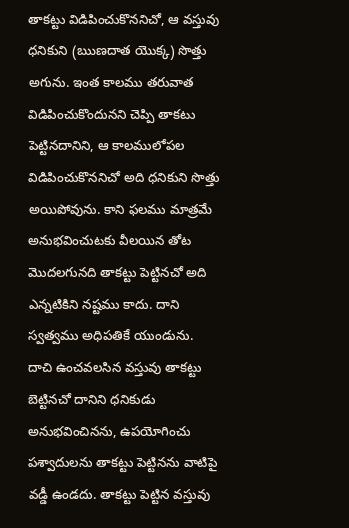తాకట్టు విడిపించుకొననిచో, ఆ వస్తువు ధనికుని (ఋణదాత యొక్క) సొత్తు అగును. ఇంత కాలము తరువాత విడిపించుకొందునని చెప్పి తాకటు పెట్టినదానిని, ఆ కాలములోపల విడిపించుకొననిచో అది ధనికుని సొత్తు అయిపోవును. కాని ఫలము మాత్రమే అనుభవించుటకు వీలయిన తోట మొదలగునది తాకట్టు పెట్టినచో అది ఎన్నటికిని నష్టము కాదు. దాని స్వత్వము అధిపతికే యుండును.
దాచి ఉంచవలసిన వస్తువు తాకట్టు బెట్టినచో దానిని ధనికుడు అనుభవించినను, ఉపయోగించు పశ్వాదులను తాకట్టు పెట్టినను వాటిపై వడ్డీ ఉండదు. తాకట్టు పెట్టిన వస్తువు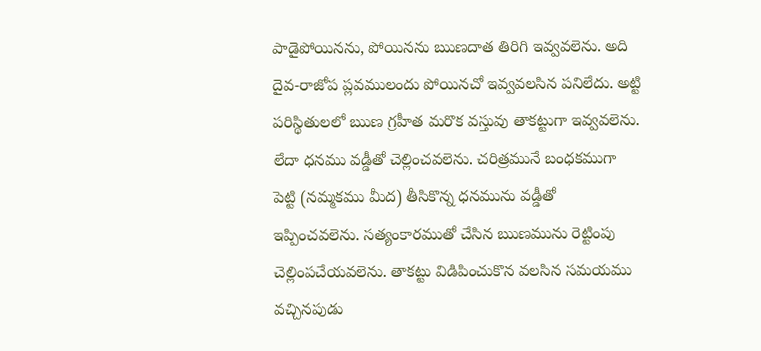పాడైపోయినను, పోయినను ఋణదాత తిరిగి ఇవ్వవలెను. అది దైవ-రాజోప ప్లవములందు పోయినచో ఇవ్వవలసిన పనిలేదు. అట్టి పరిస్థితులలో ఋణ గ్రహీత మరొక వస్తువు తాకట్టుగా ఇవ్వవలెను. లేదా ధనము వడ్డీతో చెల్లించవలెను. చరిత్రమునే బంధకముగా పెట్టి (నమ్మకము మీద) తీసికొన్న ధనమును వడ్డీతో ఇప్పించవలెను. సత్యంకారముతో చేసిన ఋణమును రెట్టింపు చెల్లింపచేయవలెను. తాకట్టు విడిపించుకొన వలసిన సమయము వచ్చినపుడు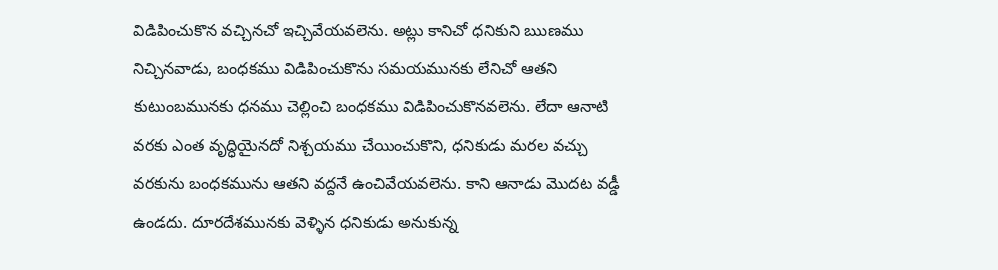విడిపించుకొన వచ్చినచో ఇచ్చివేయవలెను. అట్లు కానిచో ధనికుని ఋణము నిచ్చినవాడు, బంధకము విడిపించుకొను సమయమునకు లేనిచో ఆతని కుటుంబమునకు ధనము చెల్లించి బంధకము విడిపించుకొనవలెను. లేదా ఆనాటి వరకు ఎంత వృద్ధియైనదో నిశ్చయము చేయించుకొని, ధనికుడు మరల వచ్చు వరకును బంధకమును ఆతని వద్దనే ఉంచివేయవలెను. కాని ఆనాడు మొదట వడ్డీ ఉండదు. దూరదేశమునకు వెళ్ళిన ధనికుడు అనుకున్న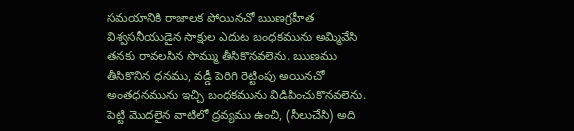సమయానికి రాజాలక పోయినచో ఋణగ్రహీత విశ్వసనీయుడైన సాక్షుల ఎదుట బంధకమును అమ్మివేసి తనకు రావలసిన సొమ్ము తీసికొనవలెను. ఋణము తీసికొనిన ధనము, వడ్డీ పెరిగి రెట్టింపు అయినచో అంతధనమును ఇచ్చి బంధకమును విడిపించుకొనవలెను. పెట్టి మొదలైన వాటిలో ద్రవ్యము ఉంచి, (సీలుచేసి) అది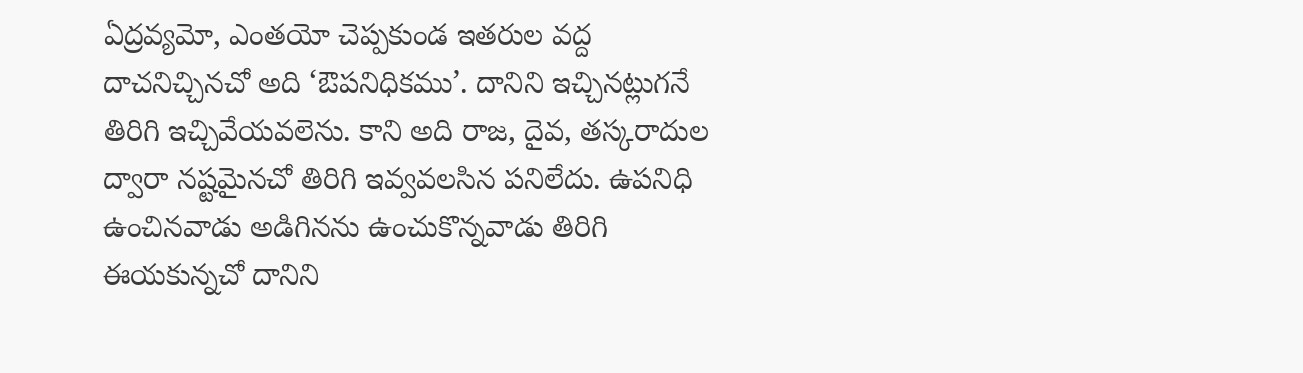ఏద్రవ్యమో, ఎంతయో చెప్పకుండ ఇతరుల వద్ద దాచనిచ్చినచో అది ‘ఔపనిధికము’. దానిని ఇచ్చినట్లుగనే తిరిగి ఇచ్చివేయవలెను. కాని అది రాజ, దైవ, తస్కరాదుల ద్వారా నష్టమైనచో తిరిగి ఇవ్వవలసిన పనిలేదు. ఉపనిధి ఉంచినవాడు అడిగినను ఉంచుకొన్నవాడు తిరిగి ఈయకున్నచో దానిని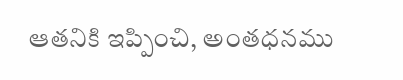ఆతనికి ఇప్పించి, అంతధనము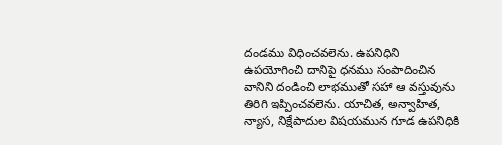దండము విధించవలెను. ఉపనిధిని ఉపయోగించి దానిపై ధనము సంపాదించిన వానిని దండించి లాభముతో సహా ఆ వస్తువును తిరిగి ఇప్పించవలెను. యాచిత, అన్వాహిత, న్యాస, నిక్షేపాదుల విషయమున గూడ ఉపనిధికి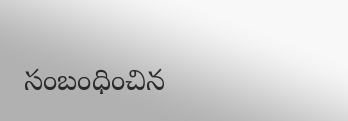సంబంధించిన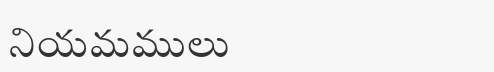నియమములు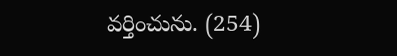వర్తించును. (254)